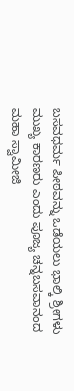ಬಸವಧರ್ಮ ಪೀಠವನ್ನು ಒಡೆಯಲು ಭಾಲ್ಕಿ ಶ್ರೀಗಳು ಮುಖ್ಯ ಕಾರಣರು ಎಂದು ಪೂಜ್ಯ ಚನ್ನಬಸವಾನಂದ ಮಹಾ ಸ್ವಾಮೀಜಿ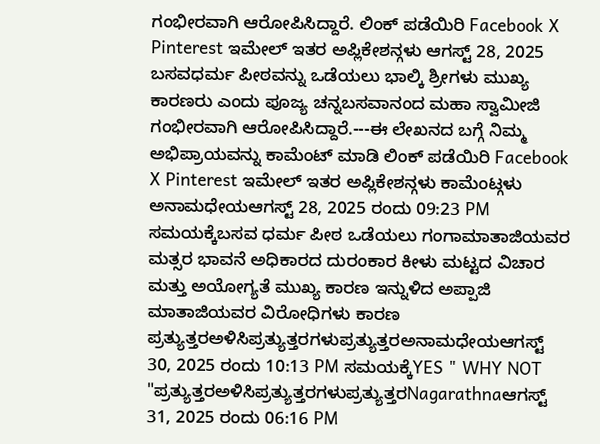ಗಂಭೀರವಾಗಿ ಆರೋಪಿಸಿದ್ದಾರೆ. ಲಿಂಕ್ ಪಡೆಯಿರಿ Facebook X Pinterest ಇಮೇಲ್ ಇತರ ಅಪ್ಲಿಕೇಶನ್ಗಳು ಆಗಸ್ಟ್ 28, 2025 ಬಸವಧರ್ಮ ಪೀಠವನ್ನು ಒಡೆಯಲು ಭಾಲ್ಕಿ ಶ್ರೀಗಳು ಮುಖ್ಯ ಕಾರಣರು ಎಂದು ಪೂಜ್ಯ ಚನ್ನಬಸವಾನಂದ ಮಹಾ ಸ್ವಾಮೀಜಿ ಗಂಭೀರವಾಗಿ ಆರೋಪಿಸಿದ್ದಾರೆ.---ಈ ಲೇಖನದ ಬಗ್ಗೆ ನಿಮ್ಮ ಅಭಿಪ್ರಾಯವನ್ನು ಕಾಮೆಂಟ್ ಮಾಡಿ ಲಿಂಕ್ ಪಡೆಯಿರಿ Facebook X Pinterest ಇಮೇಲ್ ಇತರ ಅಪ್ಲಿಕೇಶನ್ಗಳು ಕಾಮೆಂಟ್ಗಳು ಅನಾಮಧೇಯಆಗಸ್ಟ್ 28, 2025 ರಂದು 09:23 PM ಸಮಯಕ್ಕೆಬಸವ ಧರ್ಮ ಪೀಠ ಒಡೆಯಲು ಗಂಗಾಮಾತಾಜಿಯವರ ಮತ್ಸರ ಭಾವನೆ ಅಧಿಕಾರದ ದುರಂಕಾರ ಕೀಳು ಮಟ್ಟದ ವಿಚಾರ ಮತ್ತು ಅಯೋಗ್ಯತೆ ಮುಖ್ಯ ಕಾರಣ ಇನ್ನುಳಿದ ಅಪ್ಪಾಜಿ ಮಾತಾಜಿಯವರ ವಿರೋಧಿಗಳು ಕಾರಣ ಪ್ರತ್ಯುತ್ತರಅಳಿಸಿಪ್ರತ್ಯುತ್ತರಗಳುಪ್ರತ್ಯುತ್ತರಅನಾಮಧೇಯಆಗಸ್ಟ್ 30, 2025 ರಂದು 10:13 PM ಸಮಯಕ್ಕೆYES " WHY NOT "ಪ್ರತ್ಯುತ್ತರಅಳಿಸಿಪ್ರತ್ಯುತ್ತರಗಳುಪ್ರತ್ಯುತ್ತರNagarathnaಆಗಸ್ಟ್ 31, 2025 ರಂದು 06:16 PM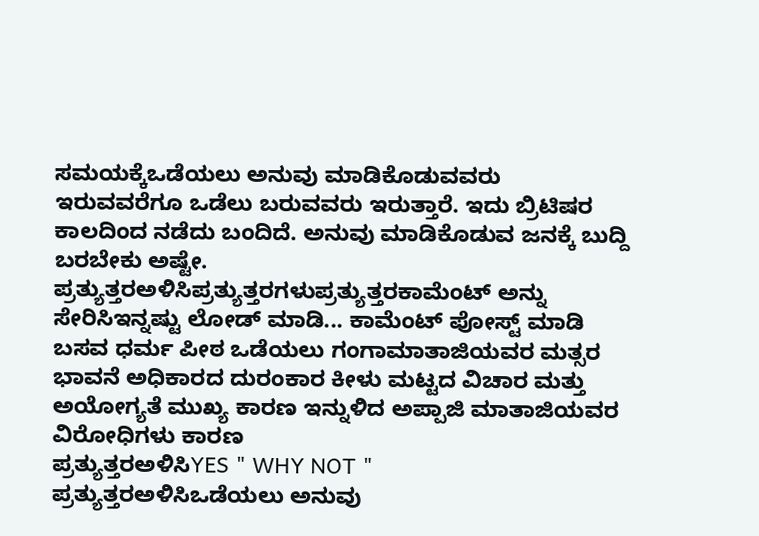ಸಮಯಕ್ಕೆಒಡೆಯಲು ಅನುವು ಮಾಡಿಕೊಡುವವರು ಇರುವವರೆಗೂ ಒಡೆಲು ಬರುವವರು ಇರುತ್ತಾರೆ. ಇದು ಬ್ರಿಟಿಷರ ಕಾಲದಿಂದ ನಡೆದು ಬಂದಿದೆ. ಅನುವು ಮಾಡಿಕೊಡುವ ಜನಕ್ಕೆ ಬುದ್ದಿ ಬರಬೇಕು ಅಷ್ಟೇ. ಪ್ರತ್ಯುತ್ತರಅಳಿಸಿಪ್ರತ್ಯುತ್ತರಗಳುಪ್ರತ್ಯುತ್ತರಕಾಮೆಂಟ್ ಅನ್ನು ಸೇರಿಸಿಇನ್ನಷ್ಟು ಲೋಡ್ ಮಾಡಿ... ಕಾಮೆಂಟ್ ಪೋಸ್ಟ್ ಮಾಡಿ
ಬಸವ ಧರ್ಮ ಪೀಠ ಒಡೆಯಲು ಗಂಗಾಮಾತಾಜಿಯವರ ಮತ್ಸರ ಭಾವನೆ ಅಧಿಕಾರದ ದುರಂಕಾರ ಕೀಳು ಮಟ್ಟದ ವಿಚಾರ ಮತ್ತು ಅಯೋಗ್ಯತೆ ಮುಖ್ಯ ಕಾರಣ ಇನ್ನುಳಿದ ಅಪ್ಪಾಜಿ ಮಾತಾಜಿಯವರ ವಿರೋಧಿಗಳು ಕಾರಣ
ಪ್ರತ್ಯುತ್ತರಅಳಿಸಿYES " WHY NOT "
ಪ್ರತ್ಯುತ್ತರಅಳಿಸಿಒಡೆಯಲು ಅನುವು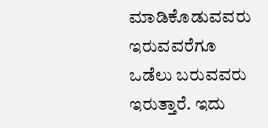ಮಾಡಿಕೊಡುವವರು ಇರುವವರೆಗೂ ಒಡೆಲು ಬರುವವರು ಇರುತ್ತಾರೆ. ಇದು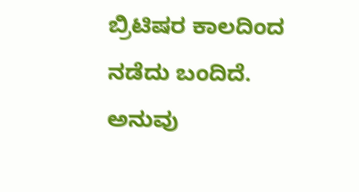ಬ್ರಿಟಿಷರ ಕಾಲದಿಂದ ನಡೆದು ಬಂದಿದೆ. ಅನುವು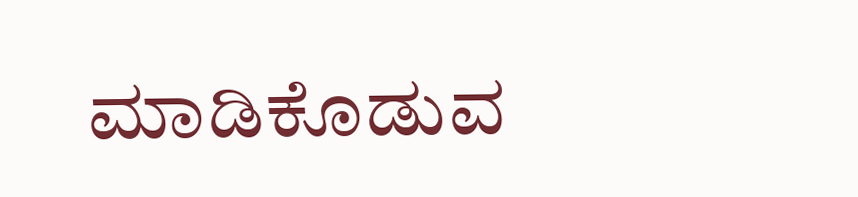ಮಾಡಿಕೊಡುವ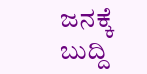ಜನಕ್ಕೆ ಬುದ್ದಿ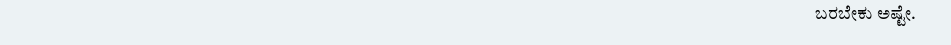ಬರಬೇಕು ಅಷ್ಟೇ.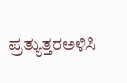ಪ್ರತ್ಯುತ್ತರಅಳಿಸಿ